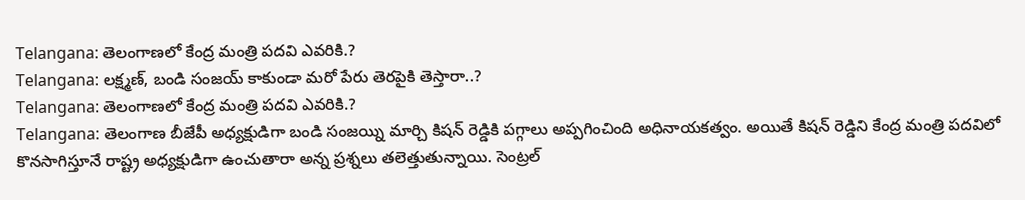Telangana: తెలంగాణలో కేంద్ర మంత్రి పదవి ఎవరికి.?
Telangana: లక్ష్మణ్, బండి సంజయ్ కాకుండా మరో పేరు తెరపైకి తెస్తారా..?
Telangana: తెలంగాణలో కేంద్ర మంత్రి పదవి ఎవరికి.?
Telangana: తెలంగాణ బీజేపీ అధ్యక్షుడిగా బండి సంజయ్ని మార్చి కిషన్ రెడ్డికి పగ్గాలు అప్పగించింది అధినాయకత్వం. అయితే కిషన్ రెడ్డిని కేంద్ర మంత్రి పదవిలో కొనసాగిస్తూనే రాష్ట్ర అధ్యక్షుడిగా ఉంచుతారా అన్న ప్రశ్నలు తలెత్తుతున్నాయి. సెంట్రల్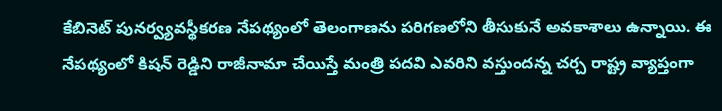కేబినెట్ పునర్వ్యవస్థీకరణ నేపథ్యంలో తెలంగాణను పరిగణలోని తీసుకునే అవకాశాలు ఉన్నాయి. ఈ నేపథ్యంలో కిషన్ రెడ్డిని రాజీనామా చేయిస్తే మంత్రి పదవి ఎవరిని వస్తుందన్న చర్చ రాష్ట్ర వ్యాప్తంగా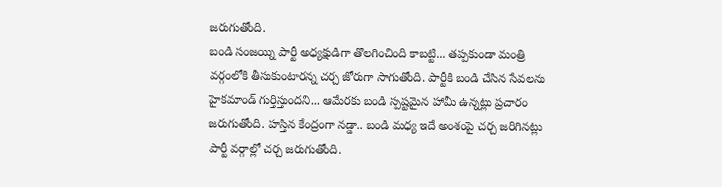జరుగుతోంది.
బండి సంజయ్ని పార్టీ అధ్యక్షుడిగా తొలగించింది కాబట్టి... తప్పకుండా మంత్రి వర్గంలోకి తీసుకుంటారన్న చర్చ జోరుగా సాగుతోంది. పార్టీకి బండి చేసిన సేవలను హైకమాండ్ గుర్తిస్తుందని... ఆమేరకు బండి స్పష్టమైన హామీ ఉన్నట్లు ప్రచారం జరుగుతోంది. హస్తిన కేంద్రంగా నడ్డా.. బండి మధ్య ఇదే అంశంపై చర్చ జరిగినట్లు పార్టీ వర్గాల్లో చర్చ జరుగుతోంది.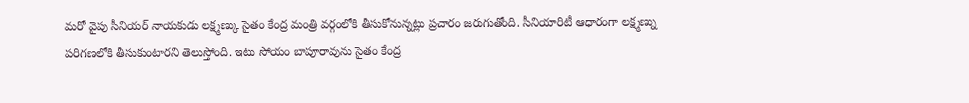మరో వైపు సీనియర్ నాయకుడు లక్ష్మణ్కు సైతం కేంద్ర మంత్రి వర్గంలోకి తీసుకోనున్నట్లు ప్రచారం జరుగుతోంది. సీనియారిటీ ఆధారంగా లక్ష్మణ్ను పరిగణలోకి తీసుకుంటారని తెలుస్తోంది. ఇటు సోయం బాపూరావును సైతం కేంద్ర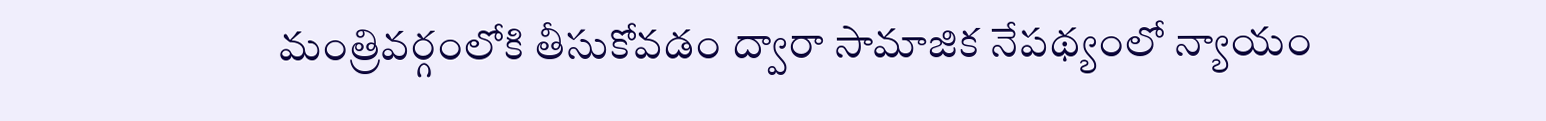మంత్రివర్గంలోకి తీసుకోవడం ద్వారా సామాజిక నేపథ్యంలో న్యాయం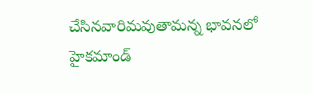చేసినవారిమవుతామన్న భావనలో హైకమాండ్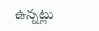ఉన్నట్లు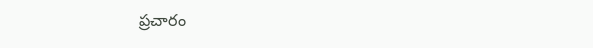ప్రచారం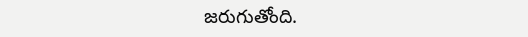జరుగుతోంది.